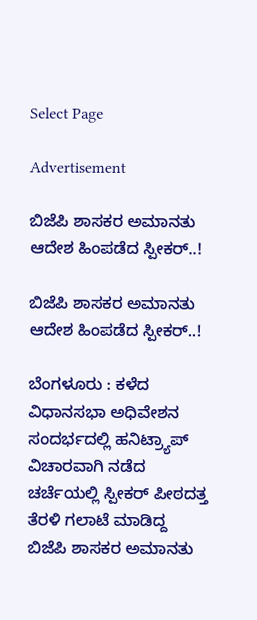Select Page

Advertisement

ಬಿಜೆಪಿ ಶಾಸಕರ ಅಮಾನತು ಆದೇಶ ಹಿಂಪಡೆದ ಸ್ಪೀಕರ್..!

ಬಿಜೆಪಿ ಶಾಸಕರ ಅಮಾನತು ಆದೇಶ ಹಿಂಪಡೆದ ಸ್ಪೀಕರ್..!

ಬೆಂಗಳೂರು : ಕಳೆದ ವಿಧಾನಸಭಾ ಅಧಿವೇಶನ ಸಂದರ್ಭದಲ್ಲಿ ಹನಿಟ್ರ್ಯಾಪ್ ವಿಚಾರವಾಗಿ ನಡೆದ ಚರ್ಚೆಯಲ್ಲಿ ಸ್ಪೀಕರ್ ಪೀಠದತ್ತ ತೆರಳಿ‌ ಗಲಾಟೆ ಮಾಡಿದ್ದ ಬಿಜೆಪಿ ‌ಶಾಸಕರ ಅಮಾನತು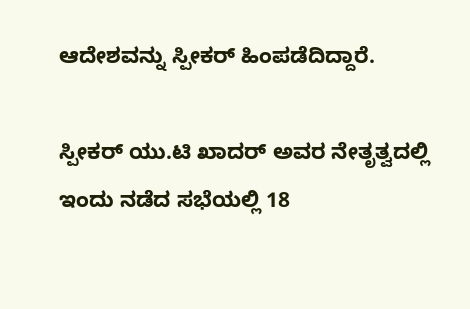ಆದೇಶವನ್ನು ಸ್ಪೀಕರ್ ಹಿಂಪಡೆದಿದ್ದಾರೆ.

ಸ್ಪೀಕರ್ ಯು.ಟಿ ಖಾದರ್ ಅವರ ನೇತೃತ್ವದಲ್ಲಿ ಇಂದು ನಡೆದ ಸಭೆಯಲ್ಲಿ 18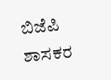ಬಿಜೆಪಿ ಶಾಸಕರ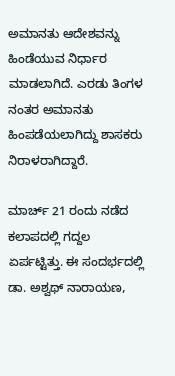ಅಮಾನತು ಆದೇಶವನ್ನು ಹಿಂಡೆಯುವ ನಿರ್ಧಾರ ಮಾಡಲಾಗಿದೆ. ಎರಡು ತಿಂಗಳ ನಂತರ ಅಮಾನತು ಹಿಂಪಡೆಯಲಾಗಿದ್ದು ಶಾಸಕರು ನಿರಾಳರಾಗಿದ್ದಾರೆ.

ಮಾರ್ಚ್ 21 ರಂದು ನಡೆದ ಕಲಾಪದಲ್ಲಿ ಗದ್ದಲ ಏರ್ಪಟ್ಟಿತ್ತು. ಈ ಸಂದರ್ಭದಲ್ಲಿ ಡಾ. ಅಶ್ವಥ್ ನಾರಾಯಣ,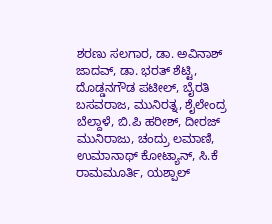ಶರಣು ಸಲಗಾರ, ಡಾ. ಅವಿನಾಶ್ ಜಾದವ್, ಡಾ. ಭರತ್ ಶೆಟ್ಟಿ, ದೊಡ್ಡನಗೌಡ ಪಟೀಲ್, ಬೈರತಿ ಬಸವರಾಜ, ಮುನಿರತ್ನ, ಶೈಲೇಂದ್ರ ಬೆಲ್ದಾಳೆ, ಬಿ.ಪಿ ಹರೀಶ್, ದೀರಜ್ ಮುನಿರಾಜು, ಚಂದ್ರು ಲಮಾಣಿ, ಉಮಾನಾಥ್ ಕೋಟ್ಯಾನ್, ಸಿ.ಕೆ ರಾಮಮೂರ್ತಿ, ಯಶ್ಪಾಲ್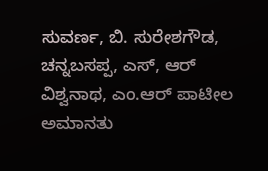ಸುವರ್ಣ, ಬಿ. ಸುರೇಶಗೌಡ, ಚನ್ನಬಸಪ್ಪ, ಎಸ್, ಆರ್ ವಿಶ್ವನಾಥ, ಎಂ.ಆರ್ ಪಾಟೀಲ ಅಮಾನತು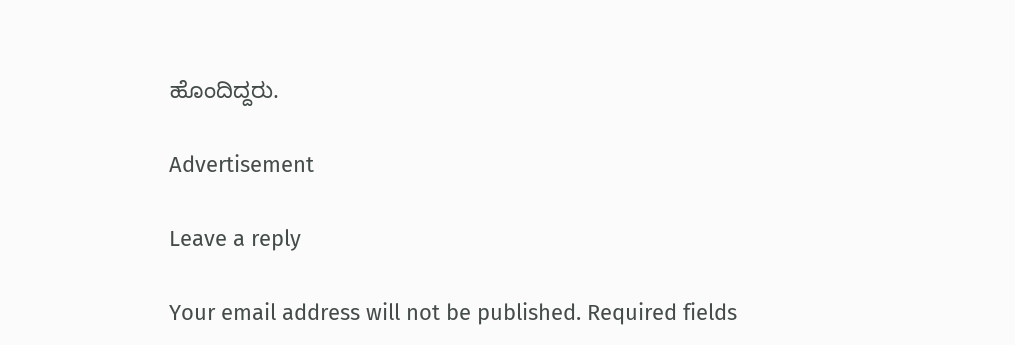ಹೊಂದಿದ್ದರು.

Advertisement

Leave a reply

Your email address will not be published. Required fields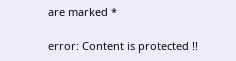are marked *

error: Content is protected !!